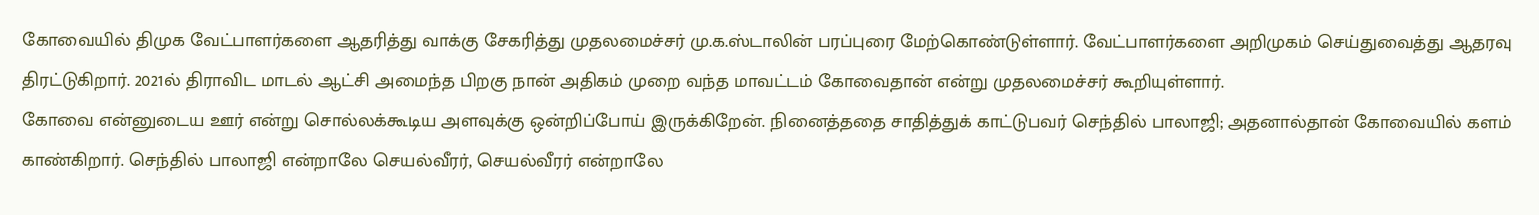கோவையில் திமுக வேட்பாளர்களை ஆதரித்து வாக்கு சேகரித்து முதலமைச்சர் மு.க.ஸ்டாலின் பரப்புரை மேற்கொண்டுள்ளார். வேட்பாளர்களை அறிமுகம் செய்துவைத்து ஆதரவு திரட்டுகிறார். 2021ல் திராவிட மாடல் ஆட்சி அமைந்த பிறகு நான் அதிகம் முறை வந்த மாவட்டம் கோவைதான் என்று முதலமைச்சர் கூறியுள்ளார்.
கோவை என்னுடைய ஊர் என்று சொல்லக்கூடிய அளவுக்கு ஒன்றிப்போய் இருக்கிறேன். நினைத்ததை சாதித்துக் காட்டுபவர் செந்தில் பாலாஜி; அதனால்தான் கோவையில் களம் காண்கிறார். செந்தில் பாலாஜி என்றாலே செயல்வீரர், செயல்வீரர் என்றாலே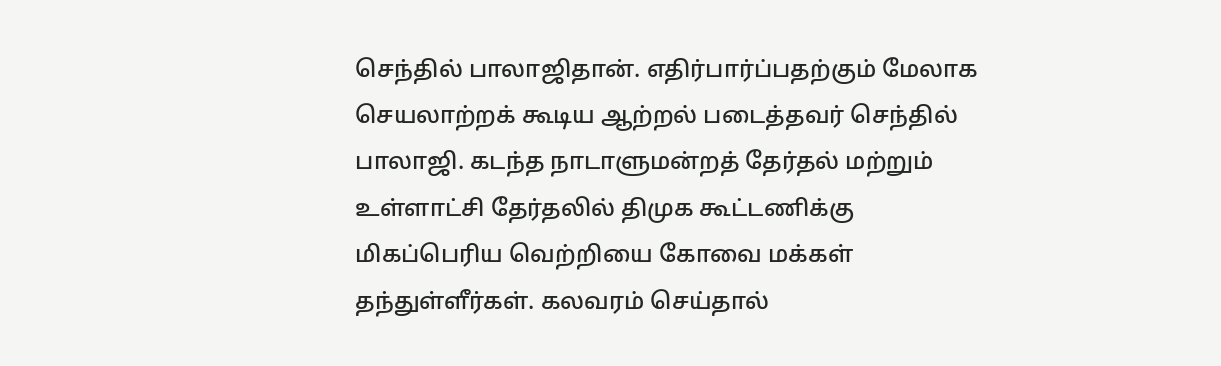செந்தில் பாலாஜிதான். எதிர்பார்ப்பதற்கும் மேலாக செயலாற்றக் கூடிய ஆற்றல் படைத்தவர் செந்தில் பாலாஜி. கடந்த நாடாளுமன்றத் தேர்தல் மற்றும் உள்ளாட்சி தேர்தலில் திமுக கூட்டணிக்கு மிகப்பெரிய வெற்றியை கோவை மக்கள் தந்துள்ளீர்கள். கலவரம் செய்தால்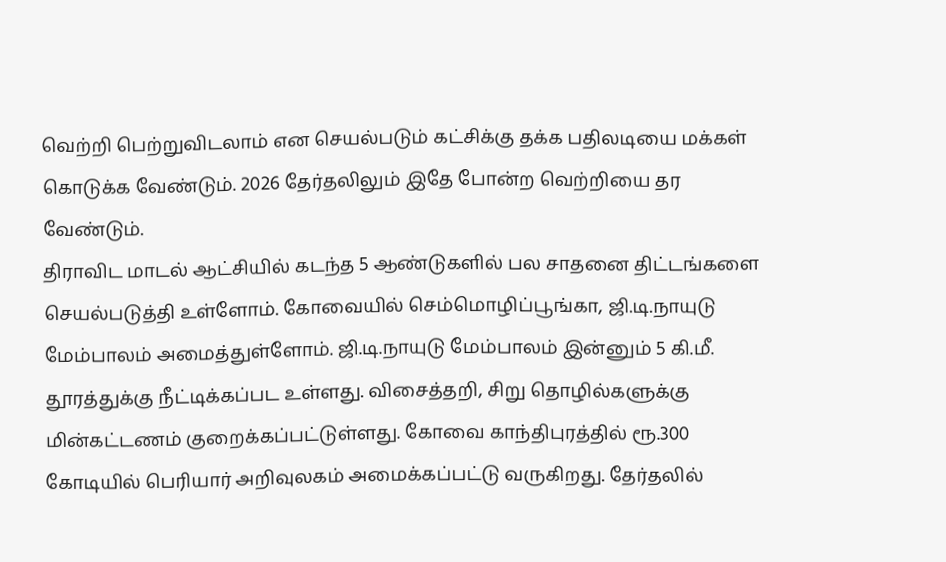வெற்றி பெற்றுவிடலாம் என செயல்படும் கட்சிக்கு தக்க பதிலடியை மக்கள் கொடுக்க வேண்டும். 2026 தேர்தலிலும் இதே போன்ற வெற்றியை தர வேண்டும்.
திராவிட மாடல் ஆட்சியில் கடந்த 5 ஆண்டுகளில் பல சாதனை திட்டங்களை செயல்படுத்தி உள்ளோம். கோவையில் செம்மொழிப்பூங்கா, ஜி.டி.நாயுடு மேம்பாலம் அமைத்துள்ளோம். ஜி.டி.நாயுடு மேம்பாலம் இன்னும் 5 கி.மீ. தூரத்துக்கு நீட்டிக்கப்பட உள்ளது. விசைத்தறி, சிறு தொழில்களுக்கு மின்கட்டணம் குறைக்கப்பட்டுள்ளது. கோவை காந்திபுரத்தில் ரூ.300 கோடியில் பெரியார் அறிவுலகம் அமைக்கப்பட்டு வருகிறது. தேர்தலில்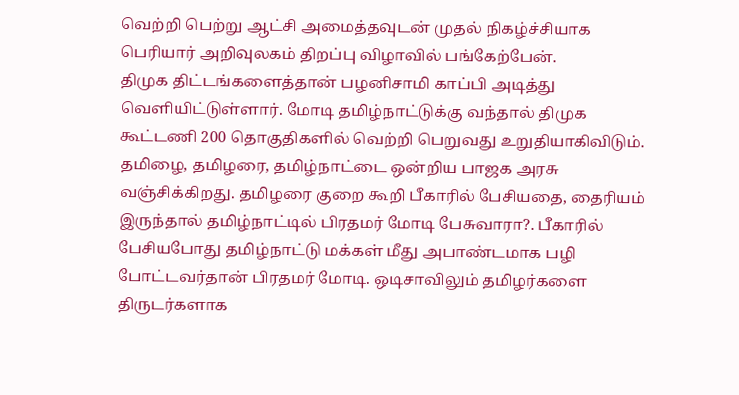வெற்றி பெற்று ஆட்சி அமைத்தவுடன் முதல் நிகழ்ச்சியாக பெரியார் அறிவுலகம் திறப்பு விழாவில் பங்கேற்பேன்.
திமுக திட்டங்களைத்தான் பழனிசாமி காப்பி அடித்து வெளியிட்டுள்ளார். மோடி தமிழ்நாட்டுக்கு வந்தால் திமுக கூட்டணி 200 தொகுதிகளில் வெற்றி பெறுவது உறுதியாகிவிடும். தமிழை, தமிழரை, தமிழ்நாட்டை ஒன்றிய பாஜக அரசு வஞ்சிக்கிறது. தமிழரை குறை கூறி பீகாரில் பேசியதை, தைரியம் இருந்தால் தமிழ்நாட்டில் பிரதமர் மோடி பேசுவாரா?. பீகாரில் பேசியபோது தமிழ்நாட்டு மக்கள் மீது அபாண்டமாக பழி போட்டவர்தான் பிரதமர் மோடி. ஒடிசாவிலும் தமிழர்களை திருடர்களாக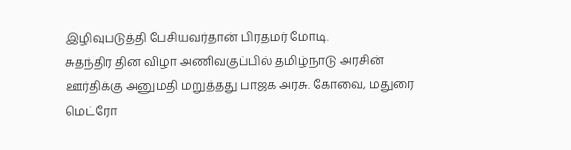இழிவுபடுத்தி பேசியவர்தான் பிரதமர் மோடி.
சுதந்திர தின விழா அணிவகுப்பில் தமிழ்நாடு அரசின் ஊர்திக்கு அனுமதி மறுத்தது பாஜக அரசு. கோவை, மதுரை மெட்ரோ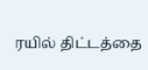ரயில் திட்டத்தை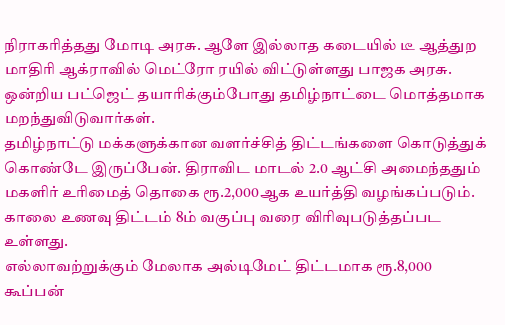நிராகரித்தது மோடி அரசு. ஆளே இல்லாத கடையில் டீ ஆத்துற மாதிரி ஆக்ராவில் மெட்ரோ ரயில் விட்டுள்ளது பாஜக அரசு. ஒன்றிய பட்ஜெட் தயாரிக்கும்போது தமிழ்நாட்டை மொத்தமாக மறந்துவிடுவார்கள்.
தமிழ்நாட்டு மக்களுக்கான வளர்ச்சித் திட்டங்களை கொடுத்துக் கொண்டே இருப்பேன். திராவிட மாடல் 2.0 ஆட்சி அமைந்ததும் மகளிர் உரிமைத் தொகை ரூ.2,000ஆக உயர்த்தி வழங்கப்படும். காலை உணவு திட்டம் 8ம் வகுப்பு வரை விரிவுபடுத்தப்பட உள்ளது.
எல்லாவற்றுக்கும் மேலாக அல்டிமேட் திட்டமாக ரூ.8,000 கூப்பன்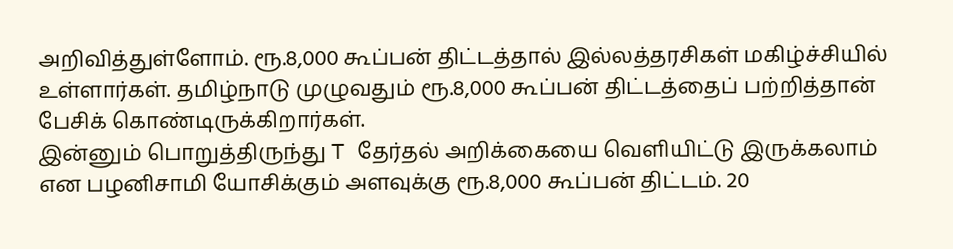அறிவித்துள்ளோம். ரூ.8,000 கூப்பன் திட்டத்தால் இல்லத்தரசிகள் மகிழ்ச்சியில் உள்ளார்கள். தமிழ்நாடு முழுவதும் ரூ.8,000 கூப்பன் திட்டத்தைப் பற்றித்தான் பேசிக் கொண்டிருக்கிறார்கள்.
இன்னும் பொறுத்திருந்து T தேர்தல் அறிக்கையை வெளியிட்டு இருக்கலாம் என பழனிசாமி யோசிக்கும் அளவுக்கு ரூ.8,000 கூப்பன் திட்டம். 20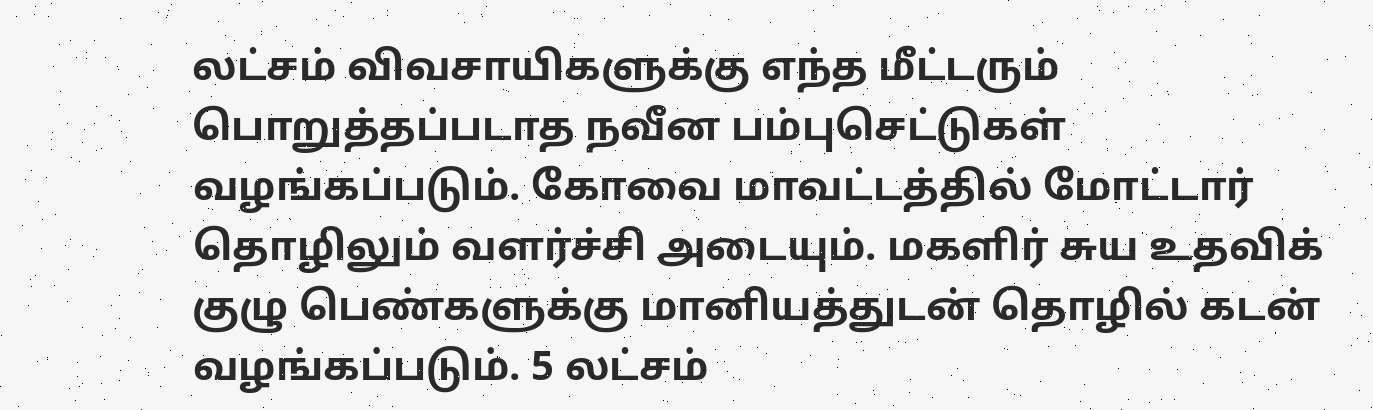லட்சம் விவசாயிகளுக்கு எந்த மீட்டரும் பொறுத்தப்படாத நவீன பம்புசெட்டுகள் வழங்கப்படும். கோவை மாவட்டத்தில் மோட்டார் தொழிலும் வளர்ச்சி அடையும். மகளிர் சுய உதவிக் குழு பெண்களுக்கு மானியத்துடன் தொழில் கடன் வழங்கப்படும். 5 லட்சம்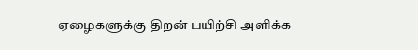ஏழைகளுக்கு திறன் பயிற்சி அளிக்க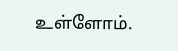உள்ளோம்.